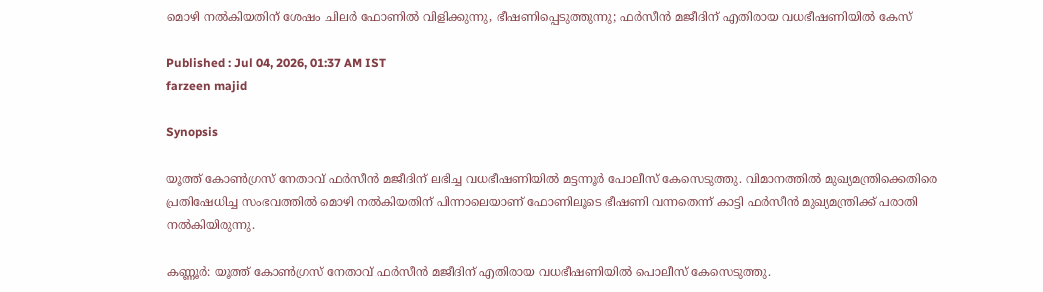മൊഴി നൽകിയതിന് ശേഷം ചിലർ ഫോണിൽ വിളിക്കുന്നു, ഭീഷണിപ്പെടുത്തുന്നു; ഫർസീൻ മജീദിന് എതിരായ വധഭീഷണിയിൽ കേസ്

Published : Jul 04, 2026, 01:37 AM IST
farzeen majid

Synopsis

യൂത്ത് കോൺഗ്രസ് നേതാവ് ഫർസീൻ മജീദിന് ലഭിച്ച വധഭീഷണിയിൽ മട്ടന്നൂർ പോലീസ് കേസെടുത്തു. വിമാനത്തിൽ മുഖ്യമന്ത്രിക്കെതിരെ പ്രതിഷേധിച്ച സംഭവത്തിൽ മൊഴി നൽകിയതിന് പിന്നാലെയാണ് ഫോണിലൂടെ ഭീഷണി വന്നതെന്ന് കാട്ടി ഫർസീൻ മുഖ്യമന്ത്രിക്ക് പരാതി നൽകിയിരുന്നു.

കണ്ണൂർ: യൂത്ത് കോൺഗ്രസ്‌ നേതാവ് ഫർസീൻ മജീദിന് എതിരായ വധഭീഷണിയിൽ പൊലീസ് കേസെടുത്തു.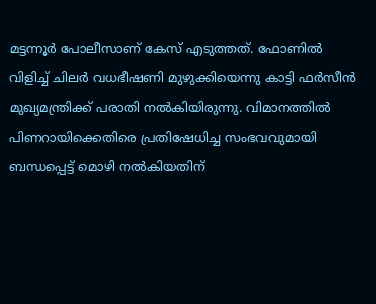മട്ടന്നൂർ പോലീസാണ് കേസ് എടുത്തത്. ഫോണിൽ വിളിച്ച് ചിലർ വധഭീഷണി മുഴുക്കിയെന്നു കാട്ടി ഫർസീൻ മുഖ്യമന്ത്രിക്ക് പരാതി നൽകിയിരുന്നു. വിമാനത്തിൽ പിണറായിക്കെതിരെ പ്രതിഷേധിച്ച സംഭവവുമായി ബന്ധപ്പെട്ട് മൊഴി നൽകിയതിന്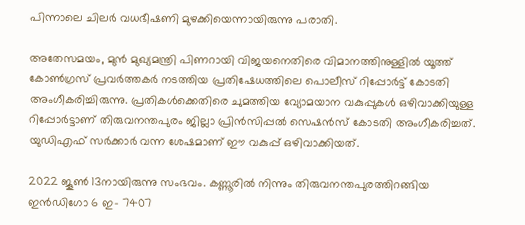പിന്നാലെ ചിലർ വധഭീഷണി മുഴക്കിയെന്നായിരുന്നു പരാതി.

അതേസമയം, മുന്‍ മുഖ്യമന്ത്രി പിണറായി വിജയനെതിരെ വിമാനത്തിനുള്ളിൽ യൂത്ത് കോൺഗ്രസ് പ്രവർത്തകർ നടത്തിയ പ്രതിഷേധത്തിലെ പൊലീസ് റിപ്പോർട്ട്‌ കോടതി അംഗീകരിച്ചിരുന്നു. പ്രതികൾക്കെതിരെ ചുമത്തിയ വ്യോമയാന വകുപ്പുകൾ ഒഴിവാക്കിയുള്ള റിപ്പോർട്ടാണ് തിരുവനന്തപുരം ജില്ലാ പ്രിൻസിപ്പൽ സെഷൻസ് കോടതി അംഗീകരിച്ചത്. യുഡിഎഫ് സർക്കാർ വന്ന ശേഷമാണ് ഈ വകുപ്പ് ഒഴിവാക്കിയത്.

2022 ജൂൺ 13നായിരുന്നു സംഭവം. കണ്ണൂരിൽ നിന്നും തിരുവനന്തപുരത്തിറങ്ങിയ ഇൻഡിഗോ 6 ഇ- 7407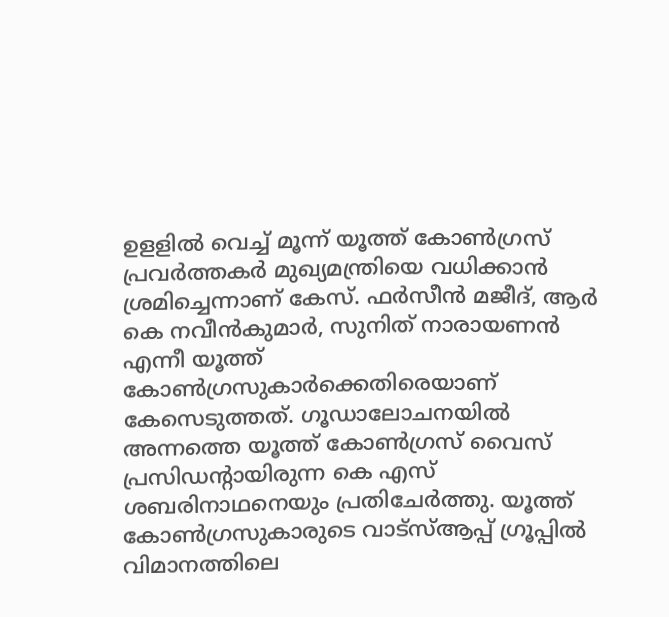ഉളളിൽ വെച്ച് മൂന്ന് യൂത്ത് കോണ്‍ഗ്രസ് പ്രവർത്തകർ മുഖ്യമന്ത്രിയെ വധിക്കാൻ ശ്രമിച്ചെന്നാണ് കേസ്. ഫർസീൻ മജീദ്, ആർ കെ നവീൻകുമാർ, സുനിത് നാരായണൻ എന്നീ യൂത്ത് കോൺഗ്രസുകാർക്കെതിരെയാണ് കേസെടുത്തത്. ഗൂഡാലോചനയിൽ അന്നത്തെ യൂത്ത് കോണ്‍ഗ്രസ് വൈസ് പ്രസിഡൻ്റായിരുന്ന കെ എസ് ശബരിനാഥനെയും പ്രതിചേർത്തു. യൂത്ത് കോണ്‍ഗ്രസുകാരുടെ വാട്സ്ആപ്പ് ഗ്രൂപ്പിൽ വിമാനത്തിലെ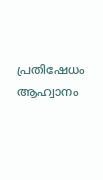പ്രതിഷേധം ആഹ്വാനം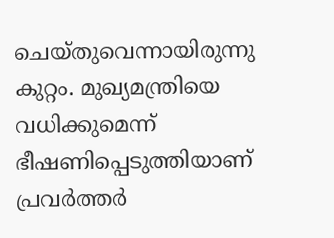ചെയ്തുവെന്നായിരുന്നു കുറ്റം. മുഖ്യമന്ത്രിയെ വധിക്കുമെന്ന് ഭീഷണിപ്പെടുത്തിയാണ് പ്രവർത്തർ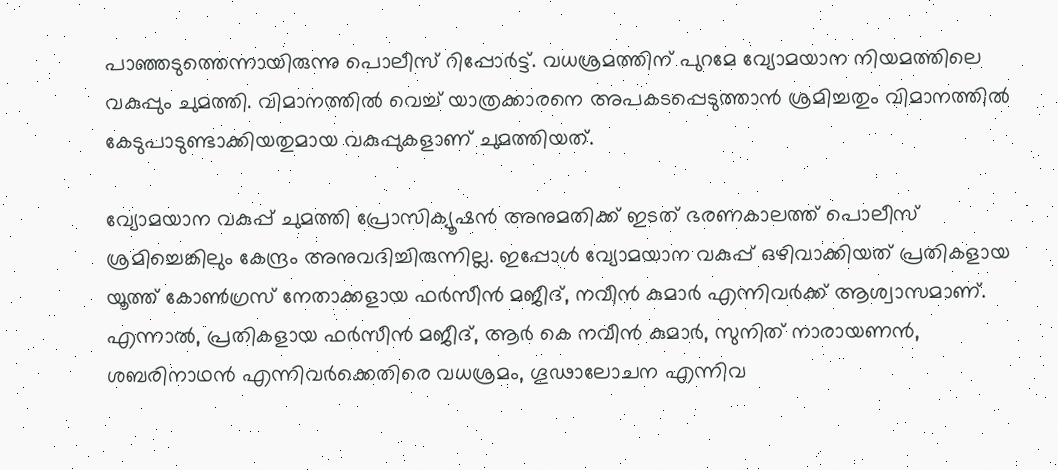പാഞ്ഞടുത്തെന്നായിരുന്നു പൊലീസ് റിപ്പോർട്ട്. വധശ്രമത്തിന് പുറമേ വ്യോമയാന നിയമത്തിലെ വകുപ്പും ചുമത്തി. വിമാനത്തിൽ വെച്ച് യാത്രക്കാരനെ അപകടപ്പെടുത്താൻ ശ്രമിച്ചതും വിമാനത്തില്‍ കേടുപാടുണ്ടാക്കിയതുമായ വകുപ്പുകളാണ് ചുമത്തിയത്.

വ്യോമയാന വകുപ്പ് ചുമത്തി പ്രോസിക്യൂഷൻ അനുമതിക്ക് ഇടത് ഭരണകാലത്ത് പൊലീസ് ശ്രമിച്ചെങ്കിലും കേന്ദ്രം അനുവദിച്ചിരുന്നില്ല. ഇപ്പോള്‍ വ്യോമയാന വകുപ്പ് ഒഴിവാക്കിയത് പ്രതികളായ യൂത്ത് കോൺഗ്രസ്‌ നേതാക്കളായ ഫർസീൻ മജീദ്, നവീൻ കുമാർ എന്നിവർക്ക് ആശ്വാസമാണ്. എന്നാല്‍, പ്രതികളായ ഫ‍ർസീൻ മജീദ്, ആർ കെ നവീൻ കുമാർ, സുനിത് നാരായണൻ, ശബരിനാഥൻ എന്നിവർക്കെതിരെ വധശ്രമം, ഗൂഢാലോചന എന്നിവ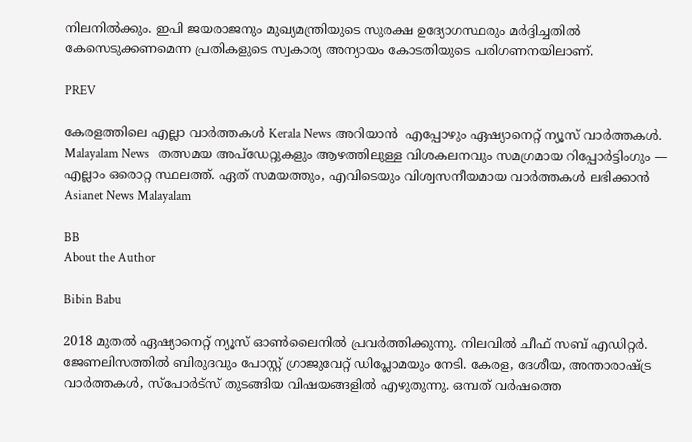നിലനിൽക്കും. ഇപി ജയരാജനും മുഖ്യമന്ത്രിയുടെ സുരക്ഷ ഉദ്യോഗസ്ഥരും മര്‍ദ്ദിച്ചതിൽ കേസെടുക്കണമെന്ന പ്രതികളുടെ സ്വകാര്യ അന്യായം കോടതിയുടെ പരിഗണനയിലാണ്.

PREV

കേരളത്തിലെ എല്ലാ വാർത്തകൾ Kerala News അറിയാൻ  എപ്പോഴും ഏഷ്യാനെറ്റ് ന്യൂസ് വാർത്തകൾ.  Malayalam News   തത്സമയ അപ്‌ഡേറ്റുകളും ആഴത്തിലുള്ള വിശകലനവും സമഗ്രമായ റിപ്പോർട്ടിംഗും — എല്ലാം ഒരൊറ്റ സ്ഥലത്ത്. ഏത് സമയത്തും, എവിടെയും വിശ്വസനീയമായ വാർത്തകൾ ലഭിക്കാൻ Asianet News Malayalam

BB
About the Author

Bibin Babu

2018 മുതല്‍ ഏഷ്യാനെറ്റ് ന്യൂസ് ഓണ്‍ലൈനില്‍ പ്രവര്‍ത്തിക്കുന്നു. നിലവില്‍ ചീഫ് സബ് എഡിറ്റർ. ജേണലിസത്തില്‍ ബിരുദവും പോസ്റ്റ് ഗ്രാജുവേറ്റ് ഡിപ്ലോമയും നേടി. കേരള, ദേശീയ, അന്താരാഷ്ട്ര വാര്‍ത്തകള്‍, സ്പോര്‍ട്സ് തുടങ്ങിയ വിഷയങ്ങളില്‍ എഴുതുന്നു. ഒമ്പത് വര്‍ഷത്തെ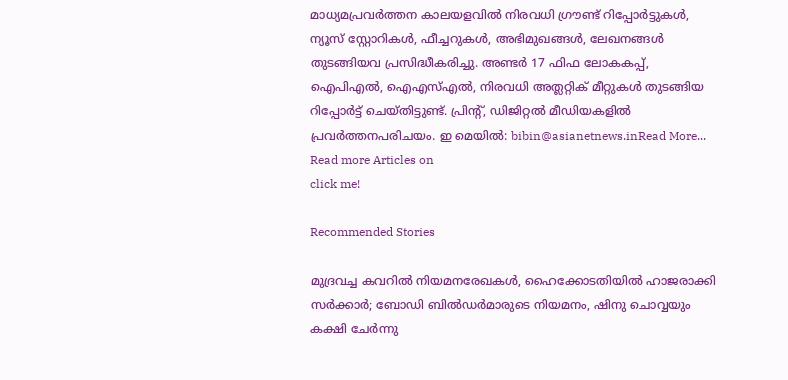മാധ്യമപ്രവര്‍ത്തന കാലയളവില്‍ നിരവധി ഗ്രൗണ്ട് റിപ്പോര്‍ട്ടുകള്‍, ന്യൂസ് സ്റ്റോറികള്‍, ഫീച്ചറുകള്‍, അഭിമുഖങ്ങള്‍, ലേഖനങ്ങള്‍ തുടങ്ങിയവ പ്രസിദ്ധീകരിച്ചു. അണ്ടര്‍ 17 ഫിഫ ലോകകപ്പ്, ഐപിഎൽ, ഐഎസ്എൽ, നിരവധി അത്ലറ്റിക് മീറ്റുകൾ തുടങ്ങിയ റിപ്പോര്‍ട്ട് ചെയ്തിട്ടുണ്ട്. പ്രിന്‍റ്, ഡിജിറ്റല്‍ മീഡിയകളില്‍ പ്രവര്‍ത്തനപരിചയം. ഇ മെയില്‍: bibin@asianetnews.inRead More...
Read more Articles on
click me!

Recommended Stories

മുദ്രവച്ച കവറിൽ നിയമനരേഖകൾ, ഹൈക്കോടതിയിൽ ഹാജരാക്കി സർക്കാർ; ബോഡി ബിൽഡർമാരുടെ നിയമനം, ഷിനു ചൊവ്വയും കക്ഷി ചേർന്നു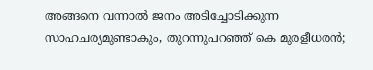അങ്ങനെ വന്നാൽ ജനം അടിച്ചോടിക്കുന്ന സാഹചര്യമുണ്ടാകും, തുറന്നുപറഞ്ഞ് കെ മുരളീധരൻ;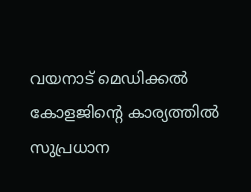വയനാട് മെഡിക്കൽ കോളജിന്‍റെ കാര്യത്തിൽ സുപ്രധാന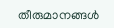തീരുമാനങ്ങൾ